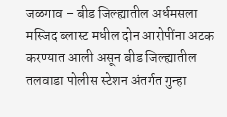जळगाव – बीड जिल्ह्यातील अर्धमसला मस्जिद ब्लास्ट मधील दोन आरोपींना अटक करण्यात आली असून बीड जिल्ह्यातील तलवाडा पोलीस स्टेशन अंतर्गत गुन्हा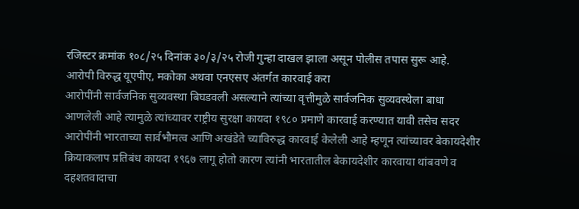रजिस्टर क्रमांक १०८/२५ दिनांक ३०/३/२५ रोजी गुन्हा दाखल झाला असून पोलीस तपास सुरू आहे.
आरोपी विरुद्ध यूएपीए, मकोका अथवा एनएसए अंतर्गत कारवाई करा
आरोपींनी सार्वजनिक सुव्यवस्था बिघडवली असल्याने त्यांच्या वृत्तीमुळे सार्वजनिक सुव्यवस्थेला बाधा आणलेली आहे त्यामुळे त्यांच्यावर राष्ट्रीय सुरक्षा कायदा १९८० प्रमाणे कारवाई करण्यात यावी तसेच सदर आरोपींनी भारताच्या सार्वभौमत्व आणि अखंडेते च्याविरुद्ध कारवाई केलेली आहे म्हणून त्यांच्यावर बेकायदेशीर क्रियाकलाप प्रतिबंध कायदा १९६७ लागू होतो कारण त्यांनी भारतातील बेकायदेशीर कारवाया थांबवणे व दहशतवादाचा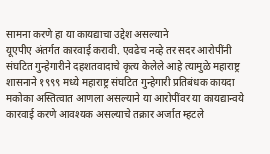सामना करणे हा या कायद्याचा उद्देश असल्याने
यूएपीए अंतर्गत कारवाई करावी. एवढेच नव्हे तर सदर आरोपींनी संघटित गुन्हेगारीने दहशतवादाचे कृत्य केलेले आहे त्यामुळे महाराष्ट्र शासनाने १९९९ मध्ये महाराष्ट्र संघटित गुन्हेगारी प्रतिबंधक कायदा मकोका अस्तित्वात आणला असल्याने या आरोपींवर या कायद्यान्वये कारवाई करणे आवश्यक असल्याचे तक्रार अर्जात म्हटले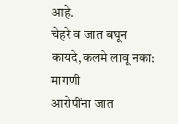आहे.
चेहरे व जात बघून कायदे,कलमे लावू नका: मागणी
आरोपींना जात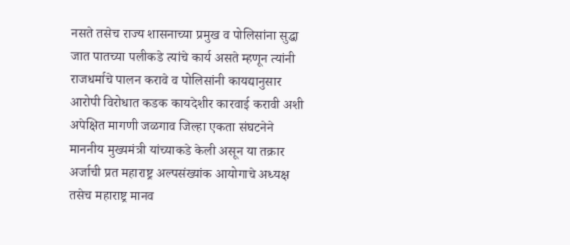नसते तसेच राज्य शासनाच्या प्रमुख व पोलिसांना सुद्धा जात पातच्या पलीकडे त्यांचे कार्य असते म्हणून त्यांनी राजधर्माचे पालन करावे व पोलिसांनी कायद्यानुसार आरोपी विरोधात कडक कायदेशीर कारवाई करावी अशी अपेक्षित मागणी जळगाव जिल्हा एकता संघटनेने माननीय मुख्यमंत्री यांच्याकडे केली असून या तक्रार अर्जाची प्रत महाराष्ट्र अल्पसंख्यांक आयोगाचे अध्यक्ष तसेच महाराष्ट्र मानव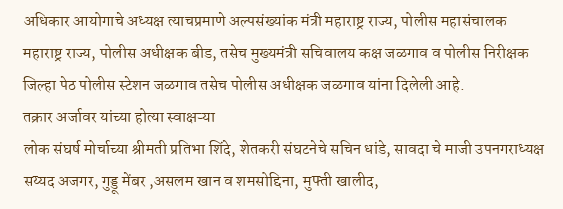अधिकार आयोगाचे अध्यक्ष त्याचप्रमाणे अल्पसंख्यांक मंत्री महाराष्ट्र राज्य, पोलीस महासंचालक महाराष्ट्र राज्य, पोलीस अधीक्षक बीड, तसेच मुख्यमंत्री सचिवालय कक्ष जळगाव व पोलीस निरीक्षक जिल्हा पेठ पोलीस स्टेशन जळगाव तसेच पोलीस अधीक्षक जळगाव यांना दिलेली आहे.
तक्रार अर्जावर यांच्या होत्या स्वाक्षऱ्या
लोक संघर्ष मोर्चाच्या श्रीमती प्रतिभा शिंदे, शेतकरी संघटनेचे सचिन धांडे, सावदा चे माजी उपनगराध्यक्ष सय्यद अजगर, गुड्डू मेंबर ,असलम खान व शमसोद्दिना, मुफ्ती खालीद,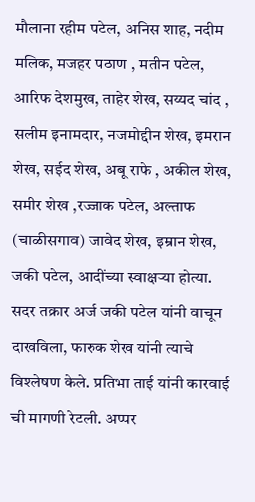मौलाना रहीम पटेल, अनिस शाह, नदीम मलिक, मजहर पठाण , मतीन पटेल, आरिफ देशमुख, ताहेर शेख, सय्यद चांद , सलीम इनामदार, नजमोद्दीन शेख, इमरान शेख, सईद शेख, अबू राफे , अकील शेख, समीर शेख ,रज्जाक पटेल, अल्ताफ (चाळीसगाव) जावेद शेख, इम्रान शेख, जकी पटेल, आदींच्या स्वाक्षऱ्या होत्या.
सदर तक्रार अर्ज जकी पटेल यांनी वाचून दाखविला, फारुक शेख यांनी त्याचे विश्लेषण केले. प्रतिभा ताई यांनी कारवाई ची मागणी रेटली. अप्पर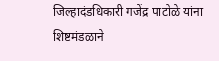जिल्हादंडधिकारी गजेंद्र पाटोळे यांना शिष्टमंडळाने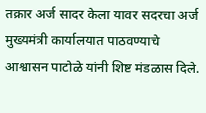तक्रार अर्ज सादर केला यावर सदरचा अर्ज मुख्यमंत्री कार्यालयात पाठवण्याचे आश्वासन पाटोळे यांनी शिष्ट मंडळास दिले.